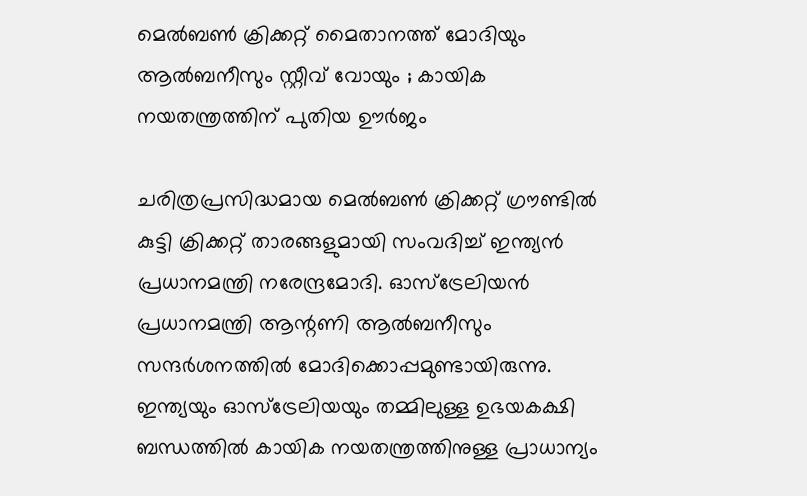മെൽബൺ ക്രിക്കറ്റ് മൈതാനത്ത് മോദിയും ആൽബനീസും സ്റ്റീവ് വോയും ; കായിക നയതന്ത്രത്തിന് പുതിയ ഊർജം

ചരിത്രപ്രസിദ്ധമായ മെൽബൺ ക്രിക്കറ്റ് ഗ്രൗണ്ടിൽ കുട്ടി ക്രിക്കറ്റ് താരങ്ങളുമായി സംവദിച്ച് ഇന്ത്യൻ പ്രധാനമന്ത്രി നരേന്ദ്രമോദി. ഓസ്ട്രേലിയൻ പ്രധാനമന്ത്രി ആന്റണി ആൽബനീസും സന്ദർശനത്തിൽ മോദിക്കൊപ്പമുണ്ടായിരുന്നു. ഇന്ത്യയും ഓസ്ട്രേലിയയും തമ്മിലുള്ള ഉഭയകക്ഷി ബന്ധത്തിൽ കായിക നയതന്ത്രത്തിനുള്ള പ്രാധാന്യം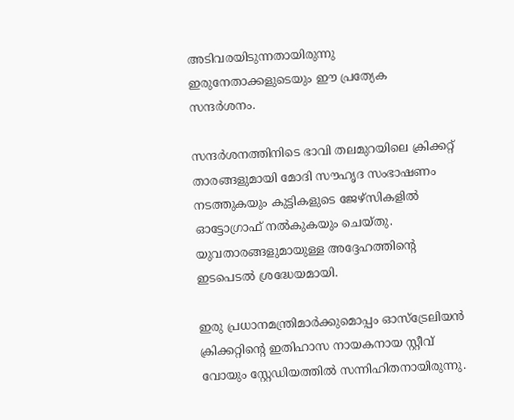അടിവരയിടുന്നതായിരുന്നു ഇരുനേതാക്കളുടെയും ഈ പ്രത്യേക സന്ദർശനം.

സന്ദർശനത്തിനിടെ ഭാവി തലമുറയിലെ ക്രിക്കറ്റ് താരങ്ങളുമായി മോദി സൗഹൃദ സംഭാഷണം നടത്തുകയും കുട്ടികളുടെ ജേഴ്‌സികളിൽ ഓട്ടോഗ്രാഫ് നൽകുകയും ചെയ്തു. യുവതാരങ്ങളുമായുള്ള അദ്ദേഹത്തിന്റെ ഇടപെടൽ ശ്രദ്ധേയമായി.

ഇരു പ്രധാനമന്ത്രിമാർക്കുമൊപ്പം ഓസ്ട്രേലിയൻ ക്രിക്കറ്റിന്റെ ഇതിഹാസ നായകനായ സ്റ്റീവ് വോയും സ്റ്റേഡിയത്തിൽ സന്നിഹിതനായിരുന്നു.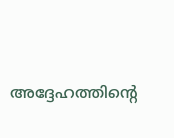അദ്ദേഹത്തിന്റെ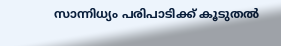സാന്നിധ്യം പരിപാടിക്ക് കൂടുതൽ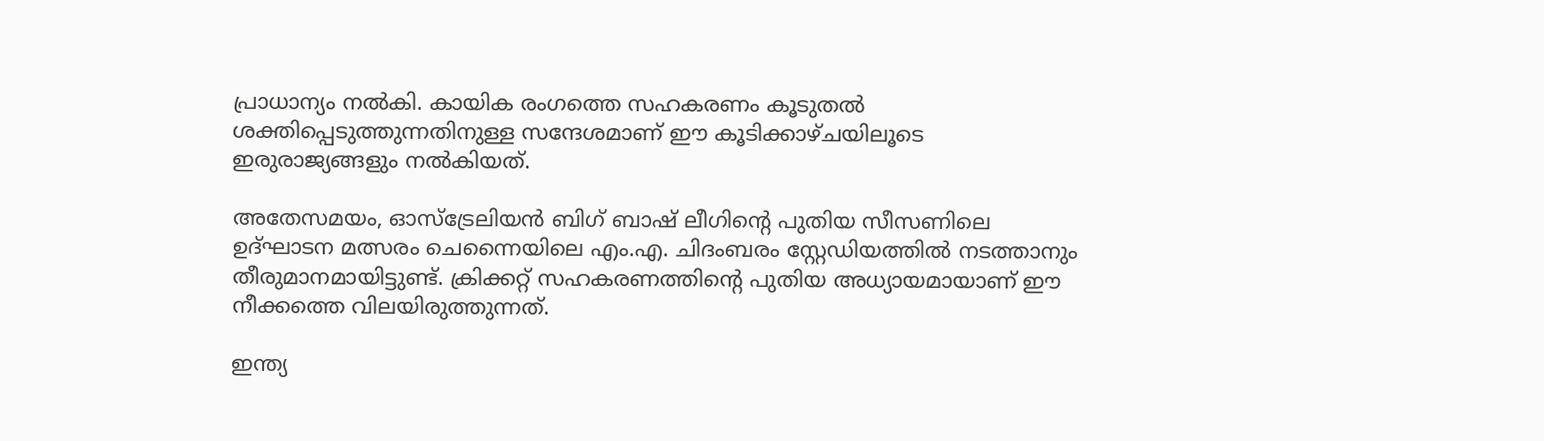പ്രാധാന്യം നൽകി. കായിക രംഗത്തെ സഹകരണം കൂടുതൽ ശക്തിപ്പെടുത്തുന്നതിനുള്ള സന്ദേശമാണ് ഈ കൂടിക്കാഴ്ചയിലൂടെ ഇരുരാജ്യങ്ങളും നൽകിയത്.

അതേസമയം, ഓസ്ട്രേലിയൻ ബിഗ് ബാഷ് ലീഗിന്റെ പുതിയ സീസണിലെ ഉദ്ഘാടന മത്സരം ചെന്നൈയിലെ എം.എ. ചിദംബരം സ്റ്റേഡിയത്തിൽ നടത്താനും തീരുമാനമായിട്ടുണ്ട്. ക്രിക്കറ്റ് സഹകരണത്തിന്റെ പുതിയ അധ്യായമായാണ് ഈ നീക്കത്തെ വിലയിരുത്തുന്നത്.

ഇന്ത്യ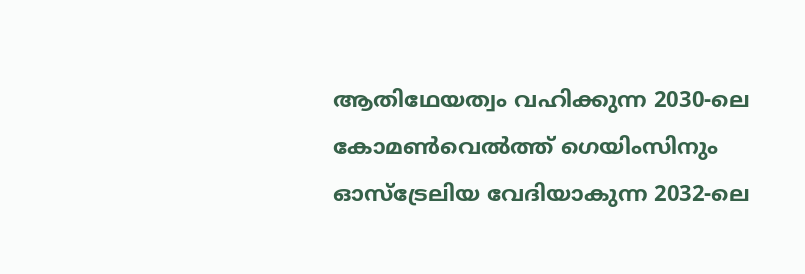ആതിഥേയത്വം വഹിക്കുന്ന 2030-ലെ കോമൺവെൽത്ത് ഗെയിംസിനും ഓസ്ട്രേലിയ വേദിയാകുന്ന 2032-ലെ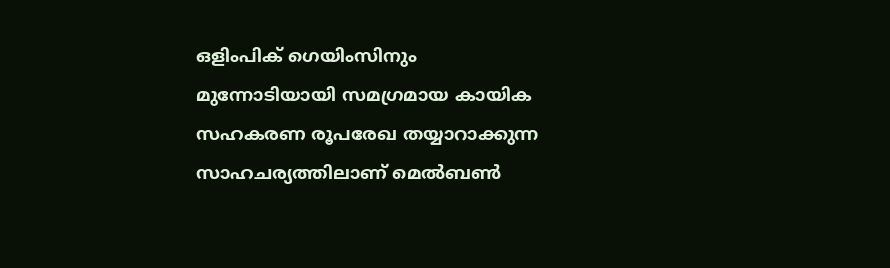ഒളിംപിക് ഗെയിംസിനും മുന്നോടിയായി സമഗ്രമായ കായിക സഹകരണ രൂപരേഖ തയ്യാറാക്കുന്ന സാഹചര്യത്തിലാണ് മെൽബൺ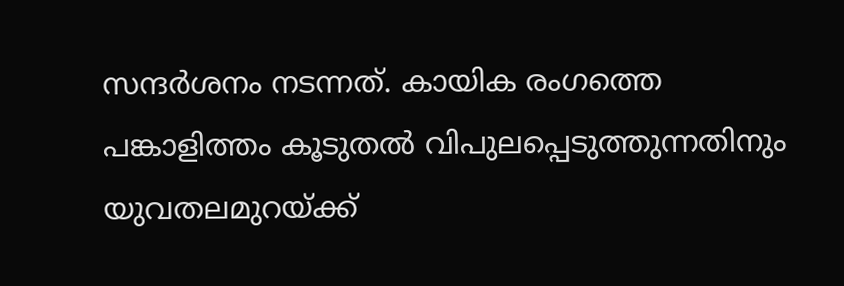സന്ദർശനം നടന്നത്. കായിക രംഗത്തെ പങ്കാളിത്തം കൂടുതൽ വിപുലപ്പെടുത്തുന്നതിനും യുവതലമുറയ്ക്ക്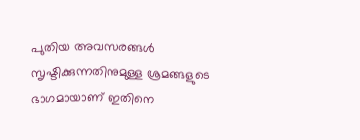പുതിയ അവസരങ്ങൾ സൃഷ്ടിക്കുന്നതിനുമുള്ള ശ്രമങ്ങളുടെ ഭാഗമായാണ് ഇതിനെ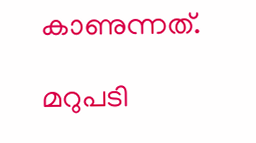കാണുന്നത്.

മറുപടി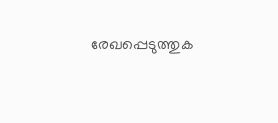രേഖപ്പെടുത്തുക